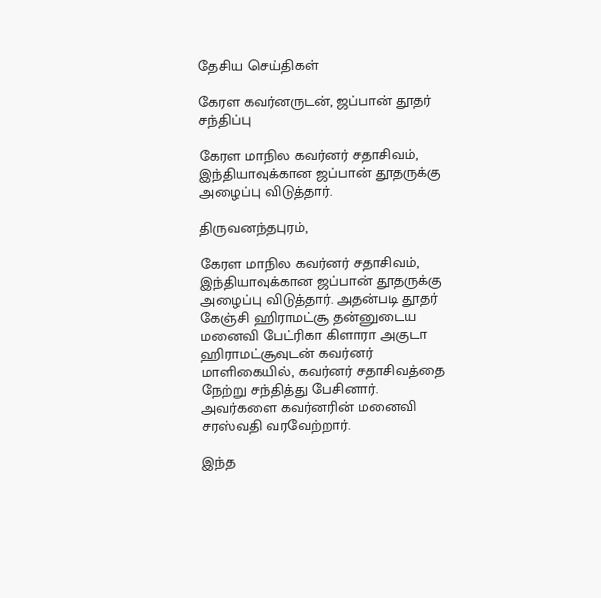தேசிய செய்திகள்

கேரள கவர்னருடன், ஜப்பான் தூதர் சந்திப்பு

கேரள மாநில கவர்னர் சதாசிவம், இந்தியாவுக்கான ஜப்பான் தூதருக்கு அழைப்பு விடுத்தார்.

திருவனந்தபுரம்,

கேரள மாநில கவர்னர் சதாசிவம், இந்தியாவுக்கான ஜப்பான் தூதருக்கு அழைப்பு விடுத்தார். அதன்படி தூதர் கேஞ்சி ஹிராமட்சூ தன்னுடைய மனைவி பேட்ரிகா கிளாரா அகுடா ஹிராமட்சூவுடன் கவர்னர் மாளிகையில், கவர்னர் சதாசிவத்தை நேற்று சந்தித்து பேசினார். அவர்களை கவர்னரின் மனைவி சரஸ்வதி வரவேற்றார்.

இந்த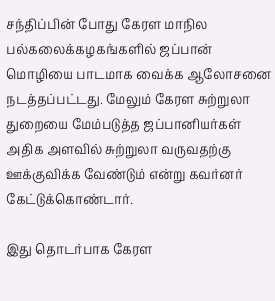சந்திப்பின் போது கேரள மாநில பல்கலைக்கழகங்களில் ஜப்பான் மொழியை பாடமாக வைக்க ஆலோசனை நடத்தப்பட்டது. மேலும் கேரள சுற்றுலா துறையை மேம்படுத்த ஜப்பானியர்கள் அதிக அளவில் சுற்றுலா வருவதற்கு ஊக்குவிக்க வேண்டும் என்று கவர்னர் கேட்டுக்கொண்டார்.

இது தொடர்பாக கேரள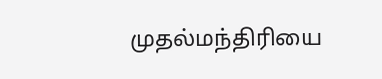முதல்மந்திரியை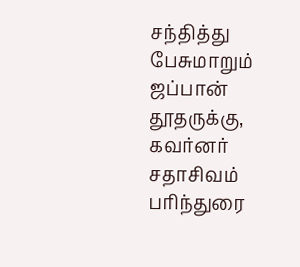சந்தித்து பேசுமாறும் ஜப்பான் தூதருக்கு, கவர்னர் சதாசிவம் பரிந்துரை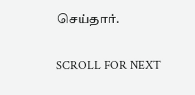செய்தார்.

SCROLL FOR NEXT